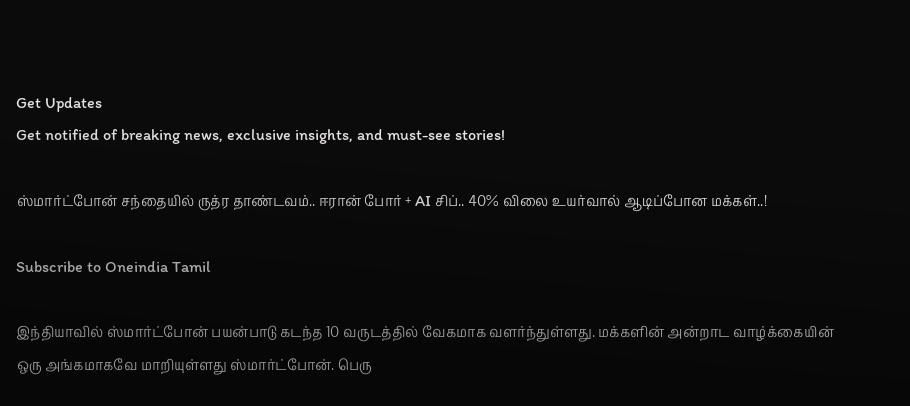Get Updates
Get notified of breaking news, exclusive insights, and must-see stories!

ஸ்மார்ட்போன் சந்தையில் ருத்ர தாண்டவம்.. ஈரான் போர் + AI சிப்.. 40% விலை உயர்வால் ஆடிப்போன மக்கள்..!

Subscribe to Oneindia Tamil

இந்தியாவில் ஸ்மார்ட்போன் பயன்பாடு கடந்த 10 வருடத்தில் வேகமாக வளர்ந்துள்ளது. மக்களின் அன்றாட வாழ்க்கையின் ஒரு அங்கமாகவே மாறியுள்ளது ஸ்மார்ட்போன். பெரு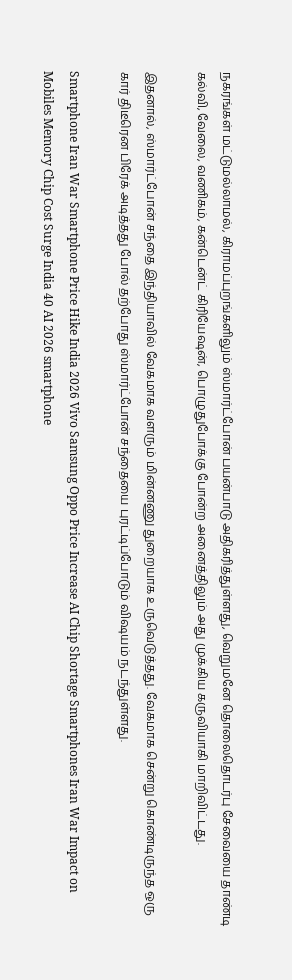நகரங்கள் மட்டுமல்லாமல், கிராமப்புறங்களிலும் ஸ்மார்ட்போன் பயன்பாடு அதிகரித்துள்ளது, வெறுமனே தொலைதொடர்பு சேவையை தாண்டி கல்வி, வேலை, வணிகம், கன்டென்ட் கிரியேஷன், பொழுதுபோக்கு போன்ற அனைத்திலும் அது முக்கிய கருவியாகி மாறிவிட்டது.

இதனால், ஸ்மார்ட்போன் சந்தை இந்தியாவில் வேகமாக வளரும் மின்னணு துறையாக உருவெடுத்தது. வேகமாக சென்று கொண்டிருந்த ஒரு கார் திடீரென பிரேக் அடித்தது போல் தற்போது ஸ்மார்ட்போன் சந்தையை புரட்டிப்போடும் விஷயம் நடந்துள்ளது.

Smartphone Iran War Smartphone Price Hike India 2026 Vivo Samsung Oppo Price Increase AI Chip Shortage Smartphones Iran War Impact on Mobiles Memory Chip Cost Surge India 40 AI 2026 smartphone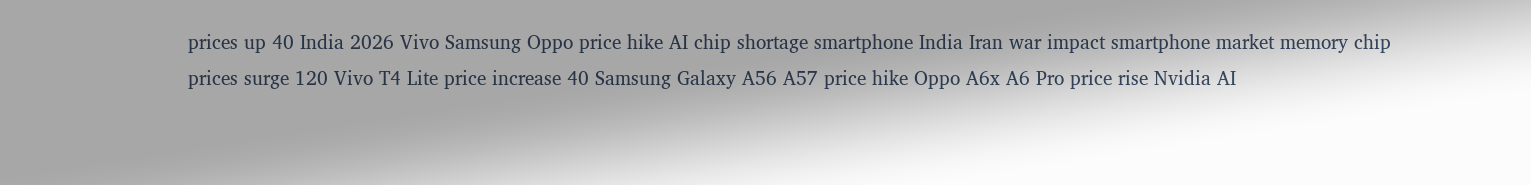prices up 40 India 2026 Vivo Samsung Oppo price hike AI chip shortage smartphone India Iran war impact smartphone market memory chip prices surge 120 Vivo T4 Lite price increase 40 Samsung Galaxy A56 A57 price hike Oppo A6x A6 Pro price rise Nvidia AI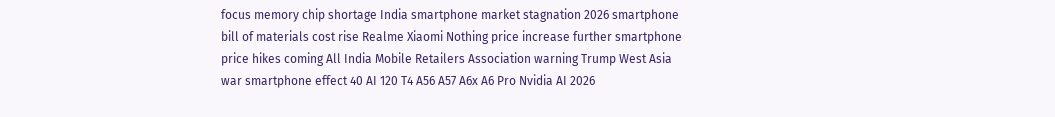focus memory chip shortage India smartphone market stagnation 2026 smartphone bill of materials cost rise Realme Xiaomi Nothing price increase further smartphone price hikes coming All India Mobile Retailers Association warning Trump West Asia war smartphone effect 40 AI 120 T4 A56 A57 A6x A6 Pro Nvidia AI 2026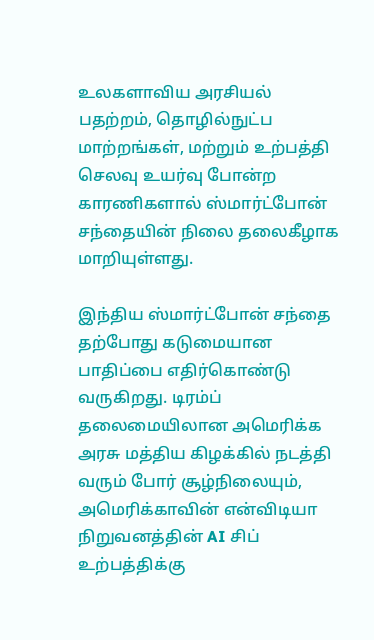உலகளாவிய அரசியல் பதற்றம், தொழில்நுட்ப மாற்றங்கள், மற்றும் உற்பத்தி செலவு உயர்வு போன்ற காரணிகளால் ஸ்மார்ட்போன் சந்தையின் நிலை தலைகீழாக மாறியுள்ளது.

இந்திய ஸ்மார்ட்போன் சந்தை தற்போது கடுமையான பாதிப்பை எதிர்கொண்டு வருகிறது. டிரம்ப் தலைமையிலான அமெரிக்க அரசு மத்திய கிழக்கில் நடத்தி வரும் போர் சூழ்நிலையும், அமெரிக்காவின் என்விடியா நிறுவனத்தின் AI சிப் உற்பத்திக்கு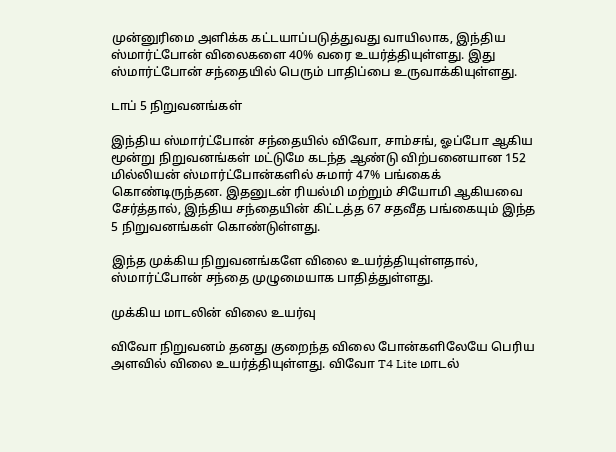முன்னுரிமை அளிக்க கட்டயாப்படுத்துவது வாயிலாக, இந்திய ஸ்மார்ட்போன் விலைகளை 40% வரை உயர்த்தியுள்ளது. இது ஸ்மார்ட்போன் சந்தையில் பெரும் பாதிப்பை உருவாக்கியுள்ளது.

டாப் 5 நிறுவனங்கள்

இந்திய ஸ்மார்ட்போன் சந்தையில் விவோ, சாம்சங், ஓப்போ ஆகிய மூன்று நிறுவனங்கள் மட்டுமே கடந்த ஆண்டு விற்பனையான 152 மில்லியன் ஸ்மார்ட்போன்களில் சுமார் 47% பங்கைக் கொண்டிருந்தன. இதனுடன் ரியல்மி மற்றும் சியோமி ஆகியவை சேர்த்தால், இந்திய சந்தையின் கிட்டத்த 67 சதவீத பங்கையும் இந்த 5 நிறுவனங்கள் கொண்டுள்ளது.

இந்த முக்கிய நிறுவனங்களே விலை உயர்த்தியுள்ளதால், ஸ்மார்ட்போன் சந்தை முழுமையாக பாதித்துள்ளது.

முக்கிய மாடலின் விலை உயர்வு

விவோ நிறுவனம் தனது குறைந்த விலை போன்களிலேயே பெரிய அளவில் விலை உயர்த்தியுள்ளது. விவோ T4 Lite மாடல்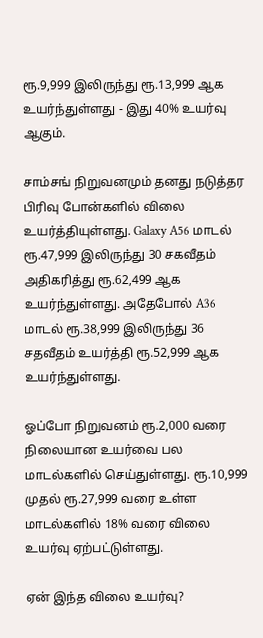ரூ.9,999 இலிருந்து ரூ.13,999 ஆக உயர்ந்துள்ளது - இது 40% உயர்வு ஆகும்.

சாம்சங் நிறுவனமும் தனது நடுத்தர பிரிவு போன்களில் விலை உயர்த்தியுள்ளது. Galaxy A56 மாடல் ரூ.47,999 இலிருந்து 30 சகவீதம் அதிகரித்து ரூ.62,499 ஆக உயர்ந்துள்ளது. அதேபோல் A36 மாடல் ரூ.38,999 இலிருந்து 36 சதவீதம் உயர்த்தி ரூ.52,999 ஆக உயர்ந்துள்ளது.

ஓப்போ நிறுவனம் ரூ.2,000 வரை நிலையான உயர்வை பல மாடல்களில் செய்துள்ளது. ரூ.10,999 முதல் ரூ.27,999 வரை உள்ள மாடல்களில் 18% வரை விலை உயர்வு ஏற்பட்டுள்ளது.

ஏன் இந்த விலை உயர்வு?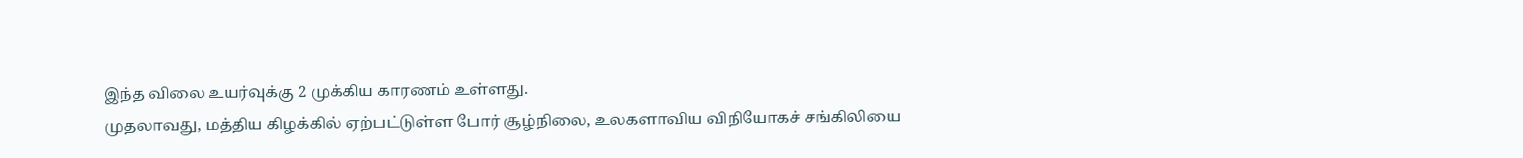இந்த விலை உயர்வுக்கு 2 முக்கிய காரணம் உள்ளது.
முதலாவது, மத்திய கிழக்கில் ஏற்பட்டுள்ள போர் சூழ்நிலை, உலகளாவிய விநியோகச் சங்கிலியை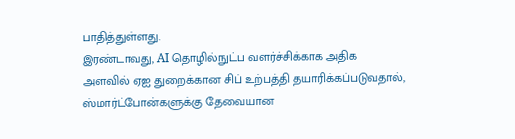பாதித்துள்ளது.
இரண்டாவது, AI தொழில்நுட்ப வளர்ச்சிக்காக அதிக அளவில் ஏஐ துறைக்கான சிப் உற்பத்தி தயாரிக்கப்படுவதால், ஸ்மார்ட்போன்களுக்கு தேவையான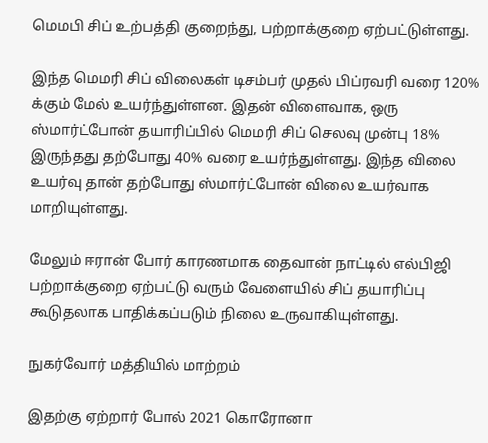மெமபி சிப் உற்பத்தி குறைந்து, பற்றாக்குறை ஏற்பட்டுள்ளது.

இந்த மெமரி சிப் விலைகள் டிசம்பர் முதல் பிப்ரவரி வரை 120% க்கும் மேல் உயர்ந்துள்ளன. இதன் விளைவாக, ஒரு ஸ்மார்ட்போன் தயாரிப்பில் மெமரி சிப் செலவு முன்பு 18% இருந்தது தற்போது 40% வரை உயர்ந்துள்ளது. இந்த விலை உயர்வு தான் தற்போது ஸ்மார்ட்போன் விலை உயர்வாக மாறியுள்ளது.

மேலும் ஈரான் போர் காரணமாக தைவான் நாட்டில் எல்பிஜி பற்றாக்குறை ஏற்பட்டு வரும் வேளையில் சிப் தயாரிப்பு கூடுதலாக பாதிக்கப்படும் நிலை உருவாகியுள்ளது.

நுகர்வோர் மத்தியில் மாற்றம்

இதற்கு ஏற்றார் போல் 2021 கொரோனா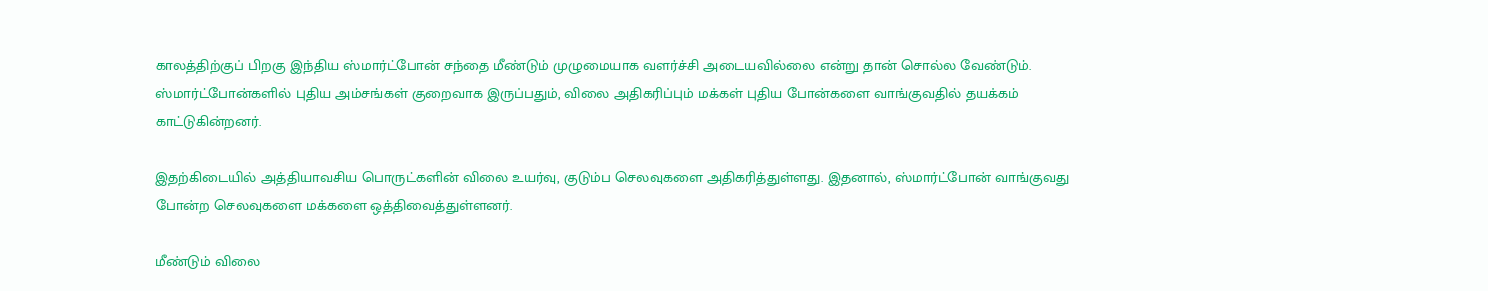காலத்திற்குப் பிறகு இந்திய ஸ்மார்ட்போன் சந்தை மீண்டும் முழுமையாக வளர்ச்சி அடையவில்லை என்று தான் சொல்ல வேண்டும். ஸ்மார்ட்போன்களில் புதிய அம்சங்கள் குறைவாக இருப்பதும், விலை அதிகரிப்பும் மக்கள் புதிய போன்களை வாங்குவதில் தயக்கம் காட்டுகின்றனர்.

இதற்கிடையில் அத்தியாவசிய பொருட்களின் விலை உயர்வு, குடும்ப செலவுகளை அதிகரித்துள்ளது. இதனால், ஸ்மார்ட்போன் வாங்குவது போன்ற செலவுகளை மக்களை ஒத்திவைத்துள்ளனர்.

மீண்டும் விலை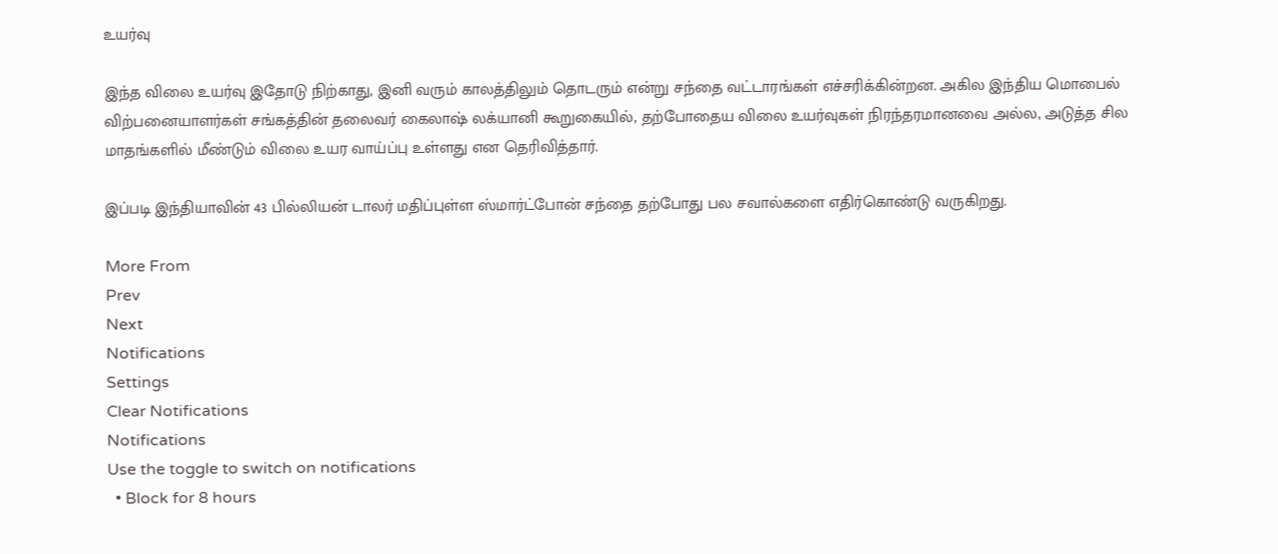உயர்வு

இந்த விலை உயர்வு இதோடு நிற்காது, இனி வரும் காலத்திலும் தொடரும் என்று சந்தை வட்டாரங்கள் எச்சரிக்கின்றன. அகில இந்திய மொபைல் விற்பனையாளர்கள் சங்கத்தின் தலைவர் கைலாஷ் லக்யானி கூறுகையில், தற்போதைய விலை உயர்வுகள் நிரந்தரமானவை அல்ல, அடுத்த சில மாதங்களில் மீண்டும் விலை உயர வாய்ப்பு உள்ளது என தெரிவித்தார்.

இப்படி இந்தியாவின் 43 பில்லியன் டாலர் மதிப்புள்ள ஸ்மார்ட்போன் சந்தை தற்போது பல சவால்களை எதிர்கொண்டு வருகிறது.

More From
Prev
Next
Notifications
Settings
Clear Notifications
Notifications
Use the toggle to switch on notifications
  • Block for 8 hours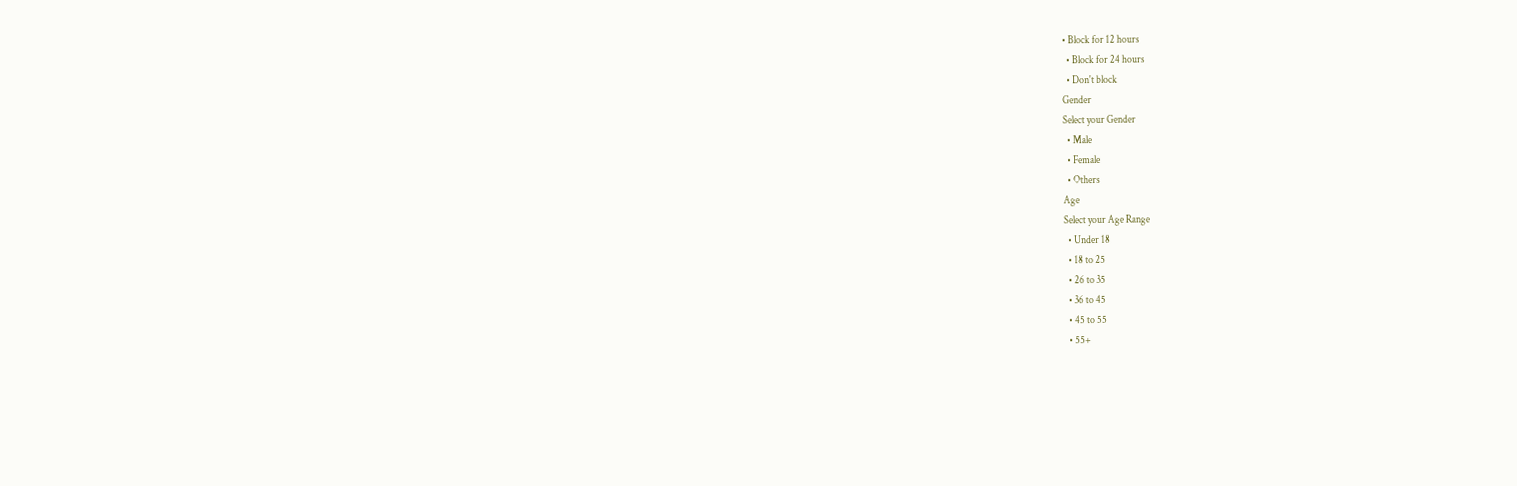• Block for 12 hours
  • Block for 24 hours
  • Don't block
Gender
Select your Gender
  • Male
  • Female
  • Others
Age
Select your Age Range
  • Under 18
  • 18 to 25
  • 26 to 35
  • 36 to 45
  • 45 to 55
  • 55+